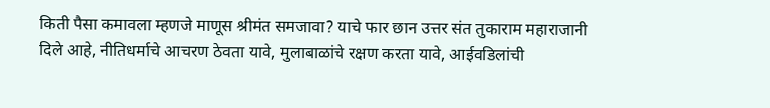किती पैसा कमावला म्हणजे माणूस श्रीमंत समजावा? याचे फार छान उत्तर संत तुकाराम महाराजानी दिले आहे, नीतिधर्माचे आचरण ठेवता यावे, मुलाबाळांचे रक्षण करता यावे, आईवडिलांची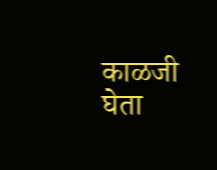काळजी घेता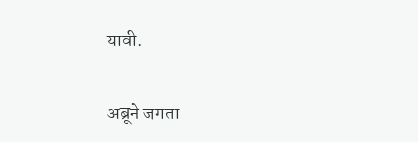यावी.

अब्रूने जगता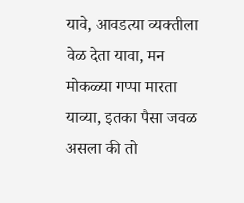यावे, आवडत्या व्यक्तीला वेळ देता यावा, मन मोकळ्या गप्पा मारता याव्या, इतका पैसा जवळ असला की तो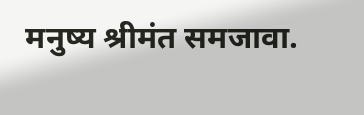मनुष्य श्रीमंत समजावा.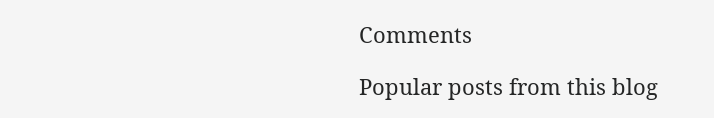Comments

Popular posts from this blog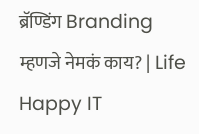ब्रॅण्डिंग Branding म्हणजे नेमकं काय? | Life Happy IT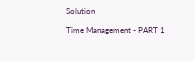Solution

Time Management - PART 1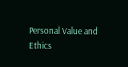Personal Value and Ethics